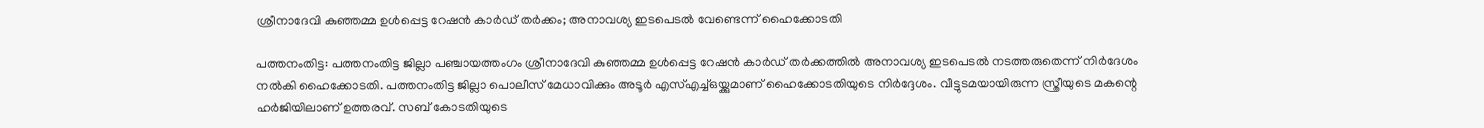ശ്രീനാദേവി കുഞ്ഞമ്മ ഉള്‍പ്പെട്ട റേഷന്‍ കാര്‍ഡ് തര്‍ക്കം; അനാവശ്യ ഇടപെടല്‍ വേണ്ടെന്ന് ഹൈക്കോടതി

പത്തനംതിട്ട: പത്തനംതിട്ട ജില്ലാ പഞ്ചായത്തംഗം ശ്രീനാദേവി കുഞ്ഞമ്മ ഉള്‍പ്പെട്ട റേഷന്‍ കാര്‍ഡ് തര്‍ക്കത്തില്‍ അനാവശ്യ ഇടപെടല്‍ നടത്തരുതെന്ന് നിര്‍ദേശം നല്‍കി ഹൈക്കോടതി. പത്തനംതിട്ട ജില്ലാ പൊലീസ് മേധാവിക്കും അടൂര്‍ എസ്എച്ച്ഒയ്ക്കുമാണ് ഹൈക്കോടതിയുടെ നിര്‍ദ്ദേശം. വീട്ടുടമയായിരുന്ന സ്ത്രീയുടെ മകന്റെ ഹര്‍ജിയിലാണ് ഉത്തരവ്. സബ് കോടതിയുടെ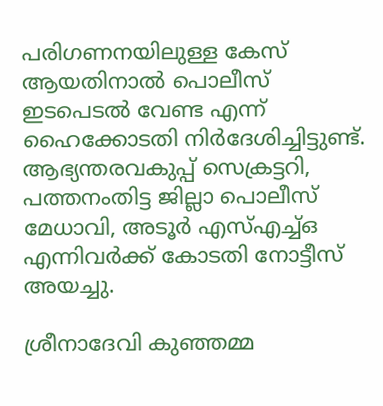പരിഗണനയിലുള്ള കേസ് ആയതിനാല്‍ പൊലീസ് ഇടപെടല്‍ വേണ്ട എന്ന് ഹൈക്കോടതി നിര്‍ദേശിച്ചിട്ടുണ്ട്. ആഭ്യന്തരവകുപ്പ് സെക്രട്ടറി, പത്തനംതിട്ട ജില്ലാ പൊലീസ് മേധാവി, അടൂര്‍ എസ്എച്ച്ഒ എന്നിവര്‍ക്ക് കോടതി നോട്ടീസ് അയച്ചു.

ശ്രീനാദേവി കുഞ്ഞമ്മ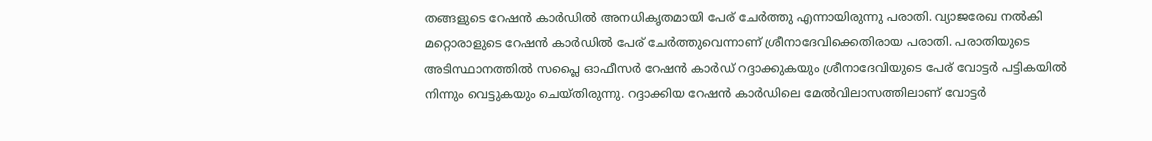തങ്ങളുടെ റേഷന്‍ കാര്‍ഡില്‍ അനധികൃതമായി പേര് ചേര്‍ത്തു എന്നായിരുന്നു പരാതി. വ്യാജരേഖ നല്‍കി മറ്റൊരാളുടെ റേഷന്‍ കാര്‍ഡില്‍ പേര് ചേര്‍ത്തുവെന്നാണ് ശ്രീനാദേവിക്കെതിരായ പരാതി. പരാതിയുടെ അടിസ്ഥാനത്തില്‍ സപ്ലൈ ഓഫീസര്‍ റേഷന്‍ കാര്‍ഡ് റദ്ദാക്കുകയും ശ്രീനാദേവിയുടെ പേര് വോട്ടര്‍ പട്ടികയില്‍ നിന്നും വെട്ടുകയും ചെയ്തിരുന്നു. റദ്ദാക്കിയ റേഷന്‍ കാര്‍ഡിലെ മേല്‍വിലാസത്തിലാണ് വോട്ടര്‍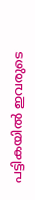പട്ടികയില്‍ ഇവരുടെ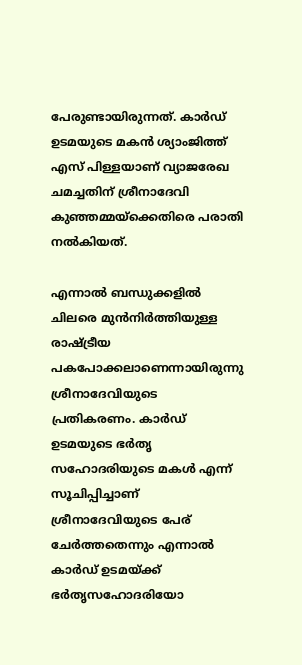പേരുണ്ടായിരുന്നത്. കാര്‍ഡ് ഉടമയുടെ മകന്‍ ശ്യാംജിത്ത് എസ് പിള്ളയാണ് വ്യാജരേഖ ചമച്ചതിന് ശ്രീനാദേവി കുഞ്ഞമ്മയ്‌ക്കെതിരെ പരാതി നല്‍കിയത്.

എന്നാല്‍ ബന്ധുക്കളില്‍ ചിലരെ മുന്‍നിര്‍ത്തിയുള്ള രാഷ്ട്രീയ പകപോക്കലാണെന്നായിരുന്നു ശ്രീനാദേവിയുടെ പ്രതികരണം. കാര്‍ഡ് ഉടമയുടെ ഭര്‍തൃ സഹോദരിയുടെ മകള്‍ എന്ന് സൂചിപ്പിച്ചാണ് ശ്രീനാദേവിയുടെ പേര് ചേര്‍ത്തതെന്നും എന്നാല്‍ കാര്‍ഡ് ഉടമയ്ക്ക് ഭര്‍തൃസഹോദരിയോ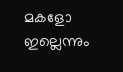മകളോ ഇല്ലെന്നും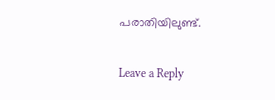പരാതിയിലുണ്ട്.

Leave a Reply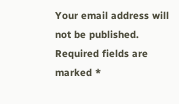Your email address will not be published. Required fields are marked *